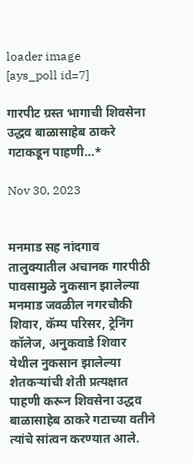loader image
[ays_poll id=7]

गारपीट ग्रस्त भागाची शिवसेना उद्धव बाळासाहेब ठाकरे गटाकडून पाहणी…*

Nov 30, 2023


मनमाड सह नांदगाव तालुक्यातील अचानक गारपीठी पावसामुळे नुकसान झालेल्या मनमाड जवळील नगरचौकी शिवार, कॅम्प परिसर, ट्रेनिंग कॉलेज, अनुकवाडे शिवार येथील नुकसान झालेल्या शेतकऱ्यांची शेती प्रत्यक्षात पाहणी करून शिवसेना उद्धव बाळासाहेब ठाकरे गटाच्या वतीने त्यांचे सांत्वन करण्यात आले.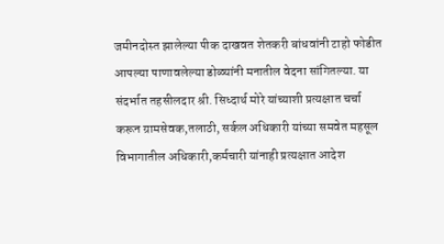जमीनदोस्त झालेल्या पीक दाखवत शेतकरी बांधवांनी टाहो फोडीत आपल्या पाणावलेल्या डोळ्यांनी मनातील वेदना सांगितल्या. या संदर्भात तहसीलदार श्री. सिध्दार्थ मोरे यांच्याशी प्रत्यक्षात चर्चा करून ग्रामसेवक,तलाठी, सर्कल अधिकारी यांच्या समवेत महसूल विभागातील अधिकारी,कर्मचारी यांनाही प्रत्यक्षात आदेश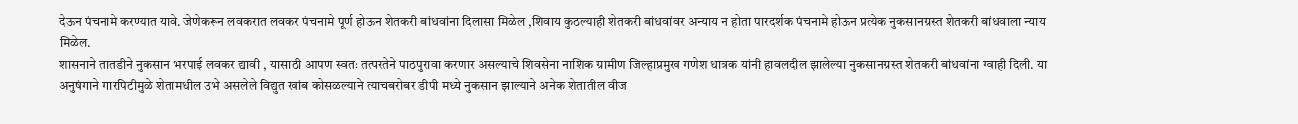देऊन पंचनामे करण्यात यावे. जेणेकरून लवकरात लवकर पंचनामे पूर्ण होऊन शेतकरी बांधवांना दिलासा मिळेल ,शिवाय कुठल्याही शेतकरी बांधवांवर अन्याय न होता पारदर्शक पंचनामे होऊन प्रत्येक नुकसानग्रस्त शेतकरी बांधवाला न्याय मिळेल.
शासनाने तातडीने नुकसान भरपाई लवकर द्यावी , यासाठी आपण स्वतः तत्परतेने पाठपुरावा करणार असल्याचे शिवसेना नाशिक ग्रामीण जिल्हाप्रमुख गणेश धात्रक यांनी हावलदील झालेल्या नुकसानग्रस्त शेतकरी बांधवांना ग्वाही दिली. या अनुषंगाने गारपिटीमुळे शेतामधील उभे असलेले विद्युत खांब कोसळल्याने त्याचबरोबर डीपी मध्ये नुकसान झाल्याने अनेक शेतातील वीज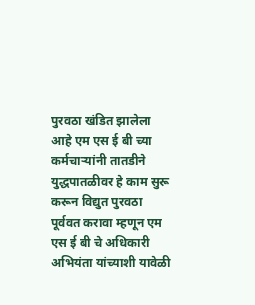पुरवठा खंडित झालेला आहे एम एस ई बी च्या कर्मचाऱ्यांनी तातडीने युद्धपातळीवर हे काम सुरू करून विद्युत पुरवठा पूर्ववत करावा म्हणून एम एस ई बी चे अधिकारी अभियंता यांच्याशी यावेळी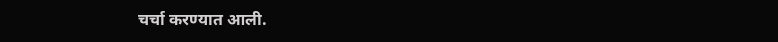चर्चा करण्यात आली.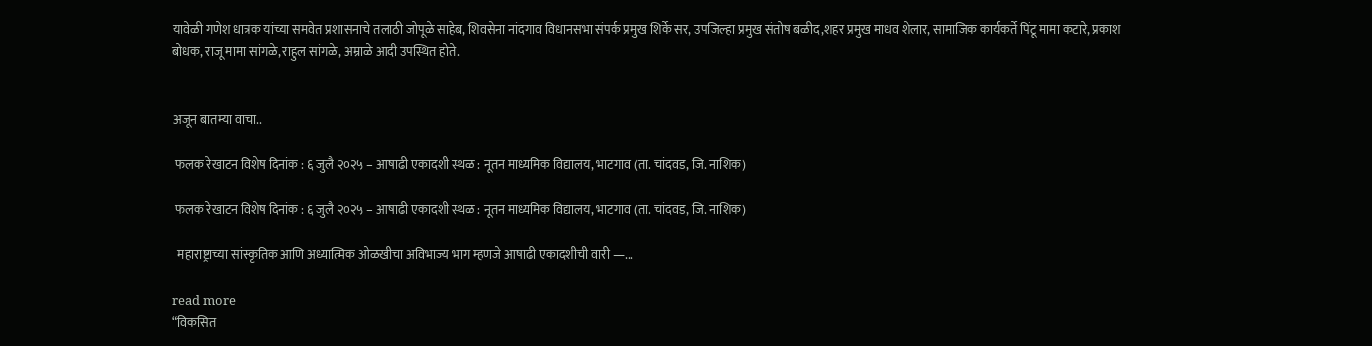यावेळी गणेश धात्रक यांच्या समवेत प्रशासनाचे तलाठी जोपूळे साहेब, शिवसेना नांदगाव विधानसभा संपर्क प्रमुख शिर्के सर, उपजिल्हा प्रमुख संतोष बळीद,शहर प्रमुख माधव शेलार, सामाजिक कार्यकर्ते पिंटू मामा कटारे, प्रकाश बोधक, राजू मामा सांगळे,राहुल सांगळे, अम्राळे आदी उपस्थित होते.


अजून बातम्या वाचा..

 फलक रेखाटन विशेष दिनांक : ६ जुलै २०२५ – आषाढी एकादशी स्थळ : नूतन माध्यमिक विद्यालय, भाटगाव (ता. चांदवड, जि. नाशिक)

 फलक रेखाटन विशेष दिनांक : ६ जुलै २०२५ – आषाढी एकादशी स्थळ : नूतन माध्यमिक विद्यालय, भाटगाव (ता. चांदवड, जि. नाशिक)

  महाराष्ट्राच्या सांस्कृतिक आणि अध्यात्मिक ओळखीचा अविभाज्य भाग म्हणजे आषाढी एकादशीची वारी —...

read more
“विकसित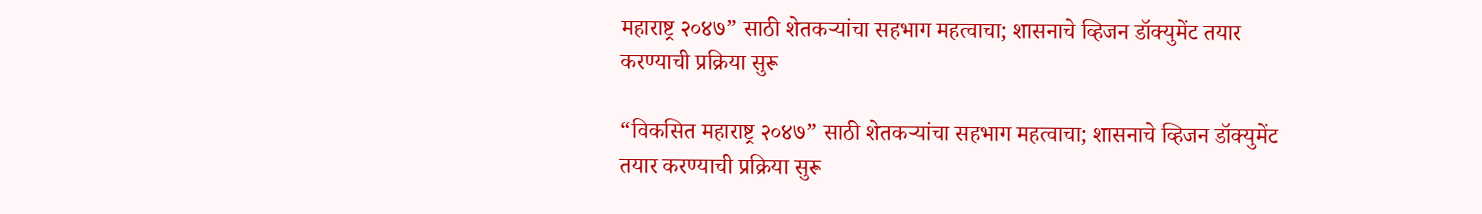महाराष्ट्र २०४७” साठी शेतकऱ्यांचा सहभाग महत्वाचा; शासनाचे व्हिजन डॉक्युमेंट तयार करण्याची प्रक्रिया सुरू

“विकसित महाराष्ट्र २०४७” साठी शेतकऱ्यांचा सहभाग महत्वाचा; शासनाचे व्हिजन डॉक्युमेंट तयार करण्याची प्रक्रिया सुरू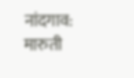नांदगाव: मारुती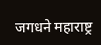जगधने महाराष्ट्र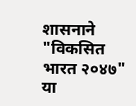शासनाने "विकसित भारत २०४७" या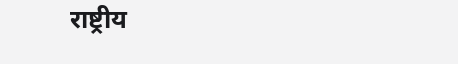राष्ट्रीय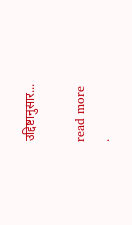उद्दिष्टानुसार...

read more
.